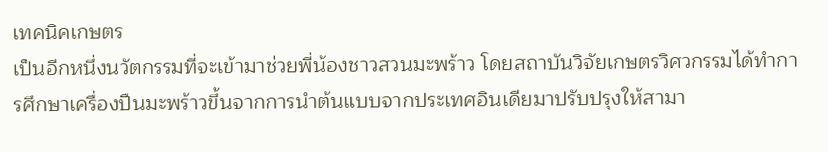เทคนิคเกษตร
เป็นอีกหนึ่งนวัตกรรมที่จะเข้ามาช่วยพี่น้องชาวสวนมะพร้าว โดยสถาบันวิจัยเกษตรวิศวกรรมได้ทำการศึกษาเครื่องปืนมะพร้าวขึ้นจากการนำต้นแบบจากประเทศอินเดียมาปรับปรุงให้สามา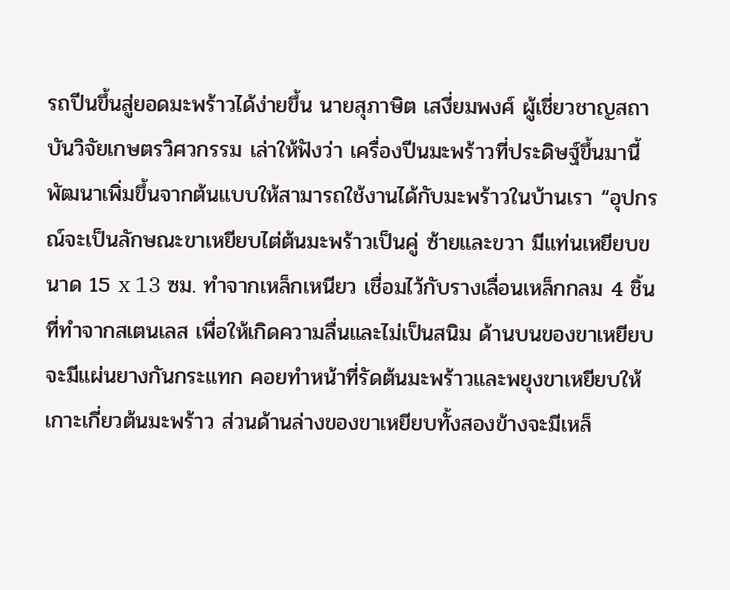รถปีนขึ้นสู่ยอดมะพร้าวได้ง่ายขึ้น นายสุภาษิต เสงี่ยมพงศ์ ผู้เชี่ยวชาญสถาบันวิจัยเกษตรวิศวกรรม เล่าให้ฟังว่า เครื่องปีนมะพร้าวที่ประดิษฐ์ขึ้นมานี้ พัฒนาเพิ่มขึ้นจากต้นแบบให้สามารถใช้งานได้กับมะพร้าวในบ้านเรา “อุปกรณ์จะเป็นลักษณะขาเหยียบไต่ต้นมะพร้าวเป็นคู่ ซ้ายและขวา มีแท่นเหยียบขนาด 15 x 13 ซม. ทำจากเหล็กเหนียว เชื่อมไว้กับรางเลื่อนเหล็กกลม 4 ชิ้น ที่ทำจากสเตนเลส เพื่อให้เกิดความลื่นและไม่เป็นสนิม ด้านบนของขาเหยียบ จะมีแผ่นยางกันกระแทก คอยทำหน้าที่รัดต้นมะพร้าวและพยุงขาเหยียบให้เกาะเกี่ยวต้นมะพร้าว ส่วนด้านล่างของขาเหยียบทั้งสองข้างจะมีเหล็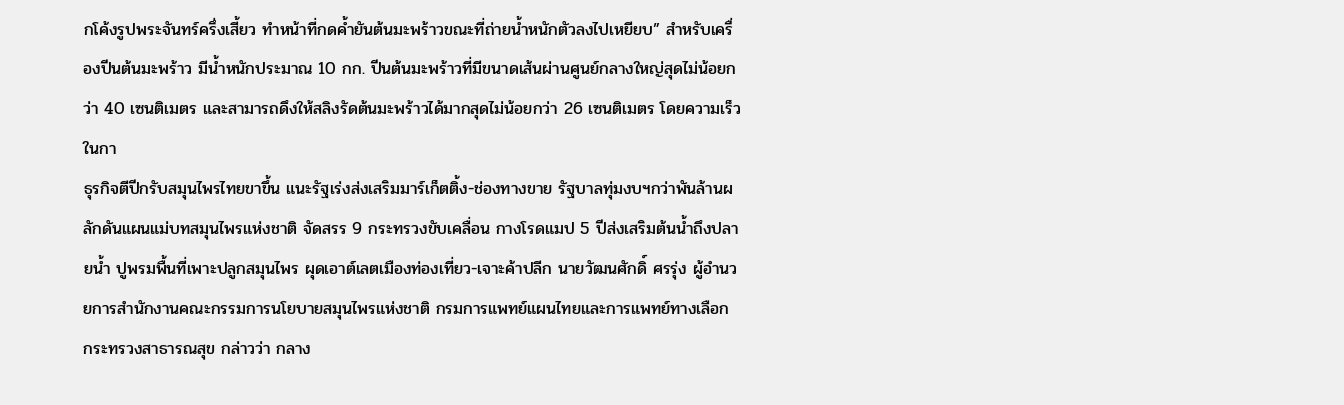กโค้งรูปพระจันทร์ครึ่งเสี้ยว ทำหน้าที่กดค้ำยันต้นมะพร้าวขณะที่ถ่ายน้ำหนักตัวลงไปเหยียบ” สำหรับเครื่องปีนต้นมะพร้าว มีน้ำหนักประมาณ 10 กก. ปีนต้นมะพร้าวที่มีขนาดเส้นผ่านศูนย์กลางใหญ่สุดไม่น้อยกว่า 40 เซนติเมตร และสามารถดึงให้สลิงรัดต้นมะพร้าวได้มากสุดไม่น้อยกว่า 26 เซนติเมตร โดยความเร็วในกา
ธุรกิจตีปีกรับสมุนไพรไทยขาขึ้น แนะรัฐเร่งส่งเสริมมาร์เก็ตติ้ง-ช่องทางขาย รัฐบาลทุ่มงบฯกว่าพันล้านผลักดันแผนแม่บทสมุนไพรแห่งชาติ จัดสรร 9 กระทรวงขับเคลื่อน กางโรดแมป 5 ปีส่งเสริมต้นน้ำถึงปลายน้ำ ปูพรมพื้นที่เพาะปลูกสมุนไพร ผุดเอาต์เลตเมืองท่องเที่ยว-เจาะค้าปลีก นายวัฒนศักดิ์ ศรรุ่ง ผู้อำนวยการสำนักงานคณะกรรมการนโยบายสมุนไพรแห่งชาติ กรมการแพทย์แผนไทยและการแพทย์ทางเลือก กระทรวงสาธารณสุข กล่าวว่า กลาง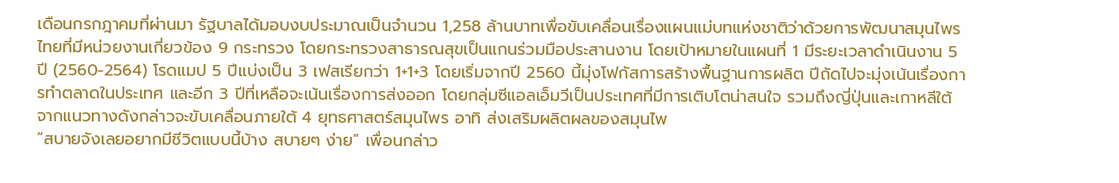เดือนกรกฎาคมที่ผ่านมา รัฐบาลได้มอบงบประมาณเป็นจำนวน 1,258 ล้านบาทเพื่อขับเคลื่อนเรื่องแผนแม่บทแห่งชาติว่าด้วยการพัฒนาสมุนไพรไทยที่มีหน่วยงานเกี่ยวข้อง 9 กระทรวง โดยกระทรวงสาธารณสุขเป็นแกนร่วมมือประสานงาน โดยเป้าหมายในแผนที่ 1 มีระยะเวลาดำเนินงาน 5 ปี (2560-2564) โรดแมป 5 ปีแบ่งเป็น 3 เฟสเรียกว่า 1+1+3 โดยเริ่มจากปี 2560 นี้มุ่งโฟกัสการสร้างพื้นฐานการผลิต ปีถัดไปจะมุ่งเน้นเรื่องการทำตลาดในประเทศ และอีก 3 ปีที่เหลือจะเน้นเรื่องการส่งออก โดยกลุ่มซีแอลเอ็มวีเป็นประเทศที่มีการเติบโตน่าสนใจ รวมถึงญี่ปุ่นและเกาหลีใต้ จากแนวทางดังกล่าวจะขับเคลื่อนภายใต้ 4 ยุทธศาสตร์สมุนไพร อาทิ ส่งเสริมผลิตผลของสมุนไพ
“สบายจังเลยอยากมีชีวิตแบบนี้บ้าง สบายๆ ง่าย” เพื่อนกล่าว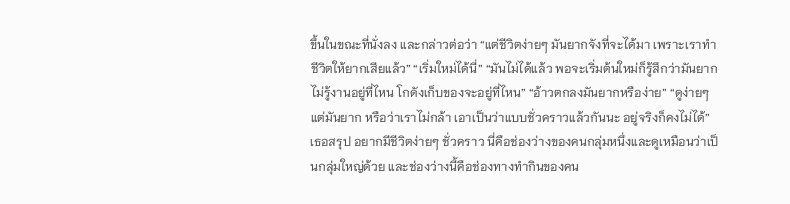ขึ้นในขณะที่นั่งลง และกล่าวต่อว่า “แต่ชีวิตง่ายๆ มันยากจังที่จะได้มา เพราะเราทำชีวิตให้ยากเสียแล้ว” “เริ่มใหม่ได้นี่” “มันไม่ได้แล้ว พอจะเริ่มต้นใหม่ก็รู้สึกว่ามันยาก ไม่รู้งานอยู่ที่ไหน โกดังเก็บของจะอยู่ที่ไหน” “อ้าวตกลงมันยากหรือง่าย” “ดูง่ายๆ แต่มันยาก หรือว่าเราไม่กล้า เอาเป็นว่าแบบชั่วคราวแล้วกันนะ อยู่จริงก็คงไม่ได้” เธอสรุป อยากมีชีวิตง่ายๆ ชั่วคราว นี่คือช่องว่างของคนกลุ่มหนึ่งและดูเหมือนว่าเป็นกลุ่มใหญ่ด้วย และช่องว่างนี้คือช่องทางทำกินของคน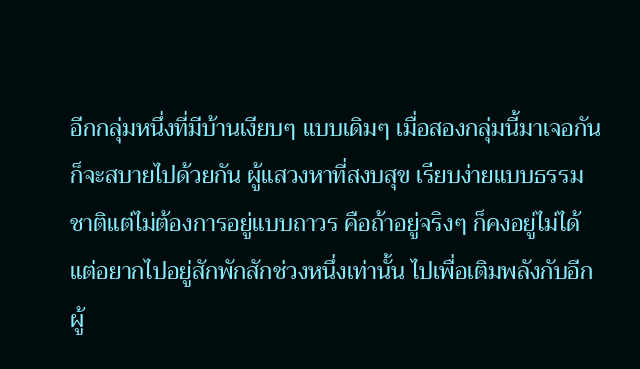อีกกลุ่มหนึ่งที่มีบ้านเงียบๆ แบบเดิมๆ เมื่อสองกลุ่มนี้มาเจอกัน ก็จะสบายไปด้วยกัน ผู้แสวงหาที่สงบสุข เรียบง่ายแบบธรรมชาติแต่ไม่ต้องการอยู่แบบถาวร คือถ้าอยู่จริงๆ ก็คงอยู่ไม่ได้ แต่อยากไปอยู่สักพักสักช่วงหนึ่งเท่านั้น ไปเพื่อเติมพลังกับอีกผู้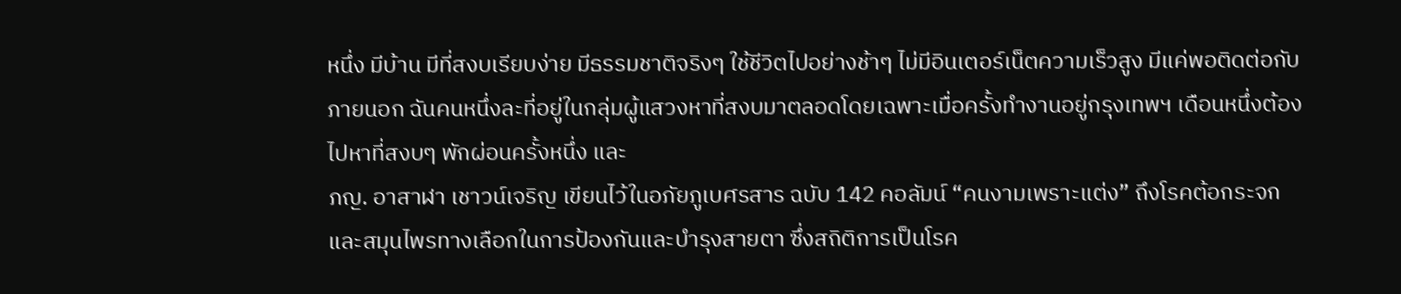หนึ่ง มีบ้าน มีที่สงบเรียบง่าย มีธรรมชาติจริงๆ ใช้ชีวิตไปอย่างช้าๆ ไม่มีอินเตอร์เน็ตความเร็วสูง มีแค่พอติดต่อกับภายนอก ฉันคนหนึ่งละที่อยู่ในกลุ่มผู้แสวงหาที่สงบมาตลอดโดยเฉพาะเมื่อครั้งทำงานอยู่กรุงเทพฯ เดือนหนึ่งต้องไปหาที่สงบๆ พักผ่อนครั้งหนึ่ง และ
ภญ. อาสาฬา เชาวน์เจริญ เขียนไว้ในอภัยภูเบศรสาร ฉบับ 142 คอลัมน์ “คนงามเพราะแต่ง” ถึงโรคต้อกระจก และสมุนไพรทางเลือกในการป้องกันและบำรุงสายตา ซึ่งสถิติการเป็นโรค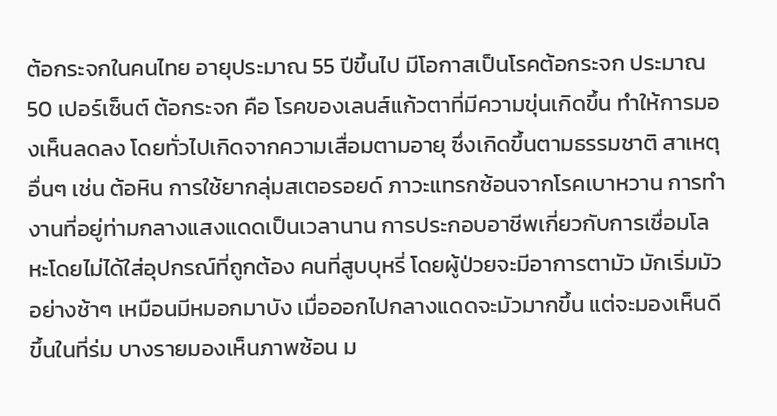ต้อกระจกในคนไทย อายุประมาณ 55 ปีขึ้นไป มีโอกาสเป็นโรคต้อกระจก ประมาณ 50 เปอร์เซ็นต์ ต้อกระจก คือ โรคของเลนส์แก้วตาที่มีความขุ่นเกิดขึ้น ทำให้การมองเห็นลดลง โดยทั่วไปเกิดจากความเสื่อมตามอายุ ซึ่งเกิดขึ้นตามธรรมชาติ สาเหตุอื่นๆ เช่น ต้อหิน การใช้ยากลุ่มสเตอรอยด์ ภาวะแทรกซ้อนจากโรคเบาหวาน การทำงานที่อยู่ท่ามกลางแสงแดดเป็นเวลานาน การประกอบอาชีพเกี่ยวกับการเชื่อมโลหะโดยไม่ได้ใส่อุปกรณ์ที่ถูกต้อง คนที่สูบบุหรี่ โดยผู้ป่วยจะมีอาการตามัว มักเริ่มมัวอย่างช้าๆ เหมือนมีหมอกมาบัง เมื่อออกไปกลางแดดจะมัวมากขึ้น แต่จะมองเห็นดีขึ้นในที่ร่ม บางรายมองเห็นภาพซ้อน ม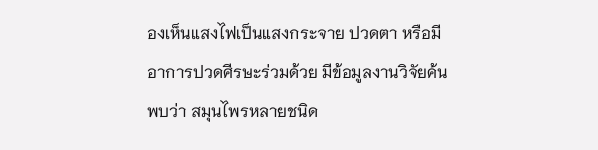องเห็นแสงไฟเป็นแสงกระจาย ปวดตา หรือมีอาการปวดศีรษะร่วมด้วย มีข้อมูลงานวิจัยค้นพบว่า สมุนไพรหลายชนิด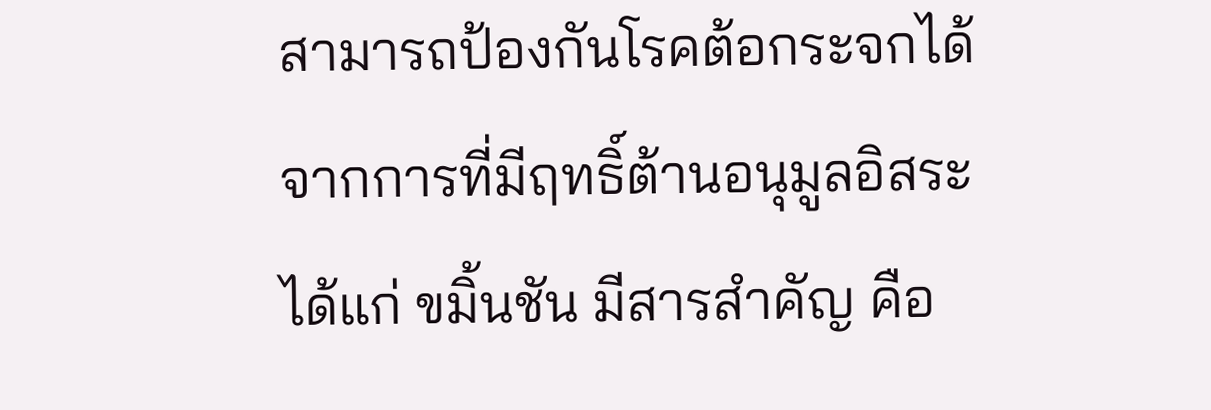สามารถป้องกันโรคต้อกระจกได้ จากการที่มีฤทธิ์ต้านอนุมูลอิสระ ได้แก่ ขมิ้นชัน มีสารสำคัญ คือ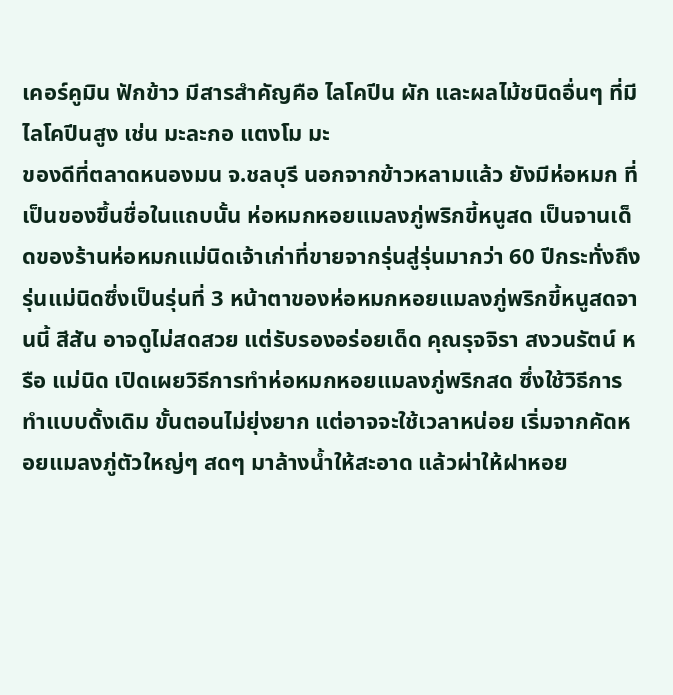เคอร์คูมิน ฟักข้าว มีสารสำคัญคือ ไลโคปีน ผัก และผลไม้ชนิดอื่นๆ ที่มีไลโคปีนสูง เช่น มะละกอ แตงโม มะ
ของดีที่ตลาดหนองมน จ.ชลบุรี นอกจากข้าวหลามแล้ว ยังมีห่อหมก ที่เป็นของขึ้นชื่อในแถบนั้น ห่อหมกหอยแมลงภู่พริกขี้หนูสด เป็นจานเด็ดของร้านห่อหมกแม่นิดเจ้าเก่าที่ขายจากรุ่นสู่รุ่นมากว่า 60 ปีกระทั่งถึงรุ่นแม่นิดซึ่งเป็นรุ่นที่ 3 หน้าตาของห่อหมกหอยแมลงภู่พริกขี้หนูสดจานนี้ สีสัน อาจดูไม่สดสวย แต่รับรองอร่อยเด็ด คุณรุจจิรา สงวนรัตน์ หรือ แม่นิด เปิดเผยวิธีการทำห่อหมกหอยแมลงภู่พริกสด ซึ่งใช้วิธีการทำแบบดั้งเดิม ขั้นตอนไม่ยุ่งยาก แต่อาจจะใช้เวลาหน่อย เริ่มจากคัดหอยแมลงภู่ตัวใหญ่ๆ สดๆ มาล้างน้ำให้สะอาด แล้วผ่าให้ฝาหอย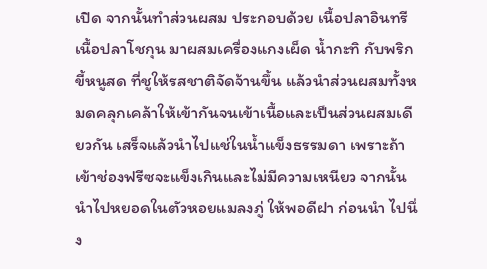เปิด จากนั้นทำส่วนผสม ประกอบด้วย เนื้อปลาอินทรี เนื้อปลาโชกุน มาผสมเครื่องแกงเผ็ด น้ำกะทิ กับพริกขี้หนูสด ที่ชูให้รสชาติจัดจ้านขึ้น แล้วนำส่วนผสมทั้งหมดคลุกเคล้าให้เข้ากันจนเข้าเนื้อและเป็นส่วนผสมเดียวกัน เสร็จแล้วนำไปแช่ในน้ำแข็งธรรมดา เพราะถ้าเข้าช่องฟรีซจะแข็งเกินและไม่มีความเหนียว จากนั้นนำไปหยอดในตัวหอยแมลงภู่ ให้พอดีฝา ก่อนนำ ไปนึ่ง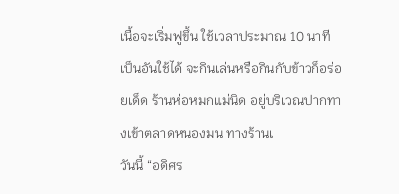เนื้อจะเริ่มฟูขึ้น ใช้เวลาประมาณ 10 นาที เป็นอันใช้ได้ จะกินเล่นหรือกินกับข้าวก็อร่อยเด็ด ร้านห่อหมกแม่นิด อยู่บริเวณปากทางเข้าตลาดหนองมน ทางร้านเ
วันนี้ “อดิศร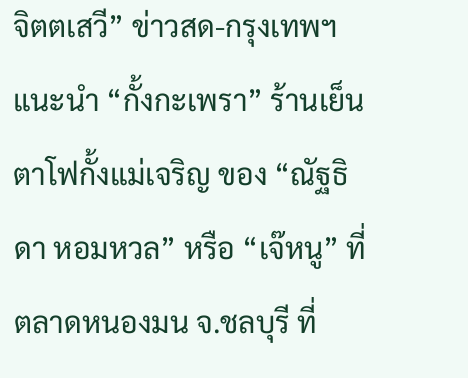จิตตเสวี” ข่าวสด-กรุงเทพฯ แนะนำ “กั้งกะเพรา” ร้านเย็นตาโฟกั้งแม่เจริญ ของ “ณัฐธิดา หอมหวล” หรือ “เจ๊หนู” ที่ตลาดหนองมน จ.ชลบุรี ที่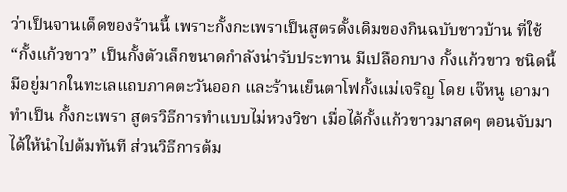ว่าเป็นจานเด็ดของร้านนี้ เพราะกั้งกะเพราเป็นสูตรดั้งเดิมของกินฉบับชาวบ้าน ที่ใช้ “กั้งแก้วขาว” เป็นกั้งตัวเล็กขนาดกำลังน่ารับประทาน มีเปลือกบาง กั้งแก้วขาว ชนิดนี้มีอยู่มากในทะเลแถบภาคตะวันออก และร้านเย็นตาโฟกั้งแม่เจริญ โดย เจ๊หนู เอามาทำเป็น กั้งกะเพรา สูตรวิธีการทำแบบไม่หวงวิชา เมื่อได้กั้งแก้วขาวมาสดๆ ตอนจับมาได้ให้นำไปต้มทันที ส่วนวิธีการต้ม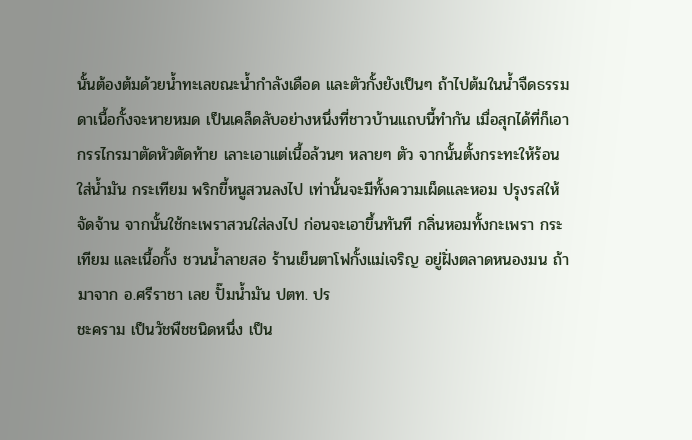นั้นต้องต้มด้วยน้ำทะเลขณะน้ำกำลังเดือด และตัวกั้งยังเป็นๆ ถ้าไปต้มในน้ำจืดธรรมดาเนื้อกั้งจะหายหมด เป็นเคล็ดลับอย่างหนึ่งที่ชาวบ้านแถบนี้ทำกัน เมื่อสุกได้ที่ก็เอากรรไกรมาตัดหัวตัดท้าย เลาะเอาแต่เนื้อล้วนๆ หลายๆ ตัว จากนั้นตั้งกระทะให้ร้อน ใส่น้ำมัน กระเทียม พริกขี้หนูสวนลงไป เท่านั้นจะมีทั้งความเผ็ดและหอม ปรุงรสให้จัดจ้าน จากนั้นใช้กะเพราสวนใส่ลงไป ก่อนจะเอาขึ้นทันที กลิ่นหอมทั้งกะเพรา กระเทียม และเนื้อกั้ง ชวนน้ำลายสอ ร้านเย็นตาโฟกั้งแม่เจริญ อยู่ฝั่งตลาดหนองมน ถ้ามาจาก อ.ศรีราชา เลย ปั๊มน้ำมัน ปตท. ปร
ชะคราม เป็นวัชพืชชนิดหนึ่ง เป็น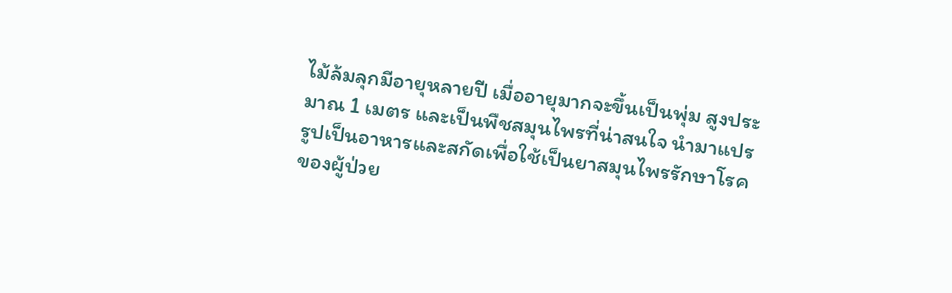ไม้ล้มลุกมีอายุหลายปี เมื่ออายุมากจะขึ้นเป็นพุ่ม สูงประมาณ 1 เมตร และเป็นพืชสมุนไพรที่น่าสนใจ นำมาแปรรูปเป็นอาหารและสกัดเพื่อใช้เป็นยาสมุนไพรรักษาโรคของผู้ป่วย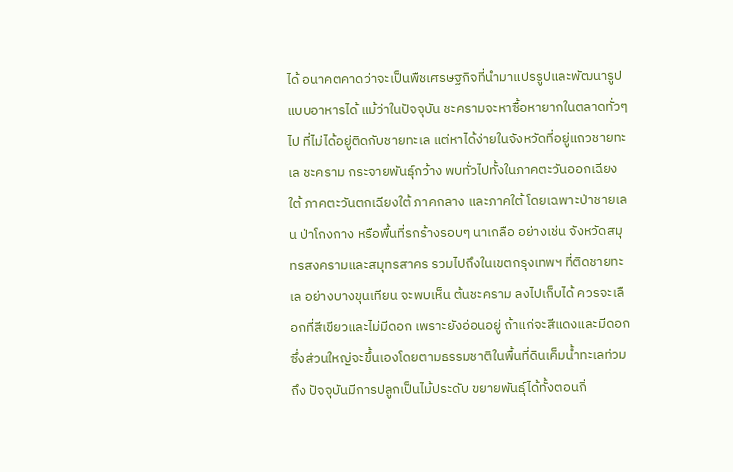ได้ อนาคตคาดว่าจะเป็นพืชเศรษฐกิจที่นำมาแปรรูปและพัฒนารูปแบบอาหารได้ แม้ว่าในปัจจุบัน ชะครามจะหาซื้อหายากในตลาดทั่วๆ ไป ที่ไม่ได้อยู่ติดกับชายทะเล แต่หาได้ง่ายในจังหวัดที่อยู่แถวชายทะเล ชะคราม กระจายพันธุ์กว้าง พบทั่วไปทั้งในภาคตะวันออกเฉียงใต้ ภาคตะวันตกเฉียงใต้ ภาคกลาง และภาคใต้ โดยเฉพาะป่าชายเลน ป่าโกงกาง หรือพื้นที่รกร้างรอบๆ นาเกลือ อย่างเช่น จังหวัดสมุทรสงครามและสมุทรสาคร รวมไปถึงในเขตกรุงเทพฯ ที่ติดชายทะเล อย่างบางขุนเทียน จะพบเห็น ต้นชะคราม ลงไปเก็บได้ ควรจะเลือกที่สีเขียวและไม่มีดอก เพราะยังอ่อนอยู่ ถ้าแก่จะสีแดงและมีดอก ซึ่งส่วนใหญ่จะขึ้นเองโดยตามธรรมชาติในพื้นที่ดินเค็มน้ำทะเลท่วมถึง ปัจจุบันมีการปลูกเป็นไม้ประดับ ขยายพันธุ์ได้ทั้งตอนกิ่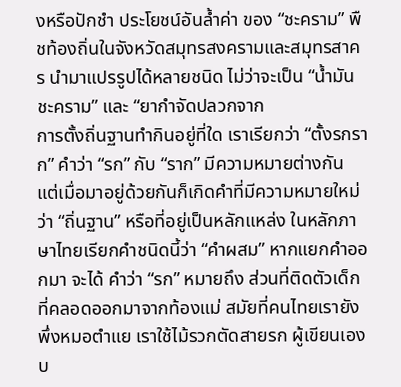งหรือปักชำ ประโยชน์อันล้ำค่า ของ “ชะคราม” พืชท้องถิ่นในจังหวัดสมุทรสงครามและสมุทรสาคร นำมาแปรรูปได้หลายชนิด ไม่ว่าจะเป็น “น้ำมันชะคราม” และ “ยากำจัดปลวกจาก
การตั้งถิ่นฐานทำกินอยู่ที่ใด เราเรียกว่า “ตั้งรกราก” คำว่า “รก” กับ “ราก” มีความหมายต่างกัน แต่เมื่อมาอยู่ด้วยกันก็เกิดคำที่มีความหมายใหม่ว่า “ถิ่นฐาน” หรือที่อยู่เป็นหลักแหล่ง ในหลักภาษาไทยเรียกคำชนิดนี้ว่า “คำผสม” หากแยกคำออกมา จะได้ คำว่า “รก” หมายถึง ส่วนที่ติดตัวเด็กที่คลอดออกมาจากท้องแม่ สมัยที่คนไทยเรายังพึ่งหมอตำแย เราใช้ไม้รวกตัดสายรก ผู้เขียนเองบ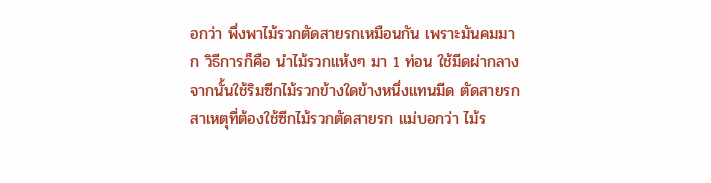อกว่า พึ่งพาไม้รวกตัดสายรกเหมือนกัน เพราะมันคมมาก วิธีการก็คือ นำไม้รวกแห้งๆ มา 1 ท่อน ใช้มีดผ่ากลาง จากนั้นใช้ริมซีกไม้รวกข้างใดข้างหนึ่งแทนมีด ตัดสายรก สาเหตุที่ต้องใช้ซีกไม้รวกตัดสายรก แม่บอกว่า ไม้ร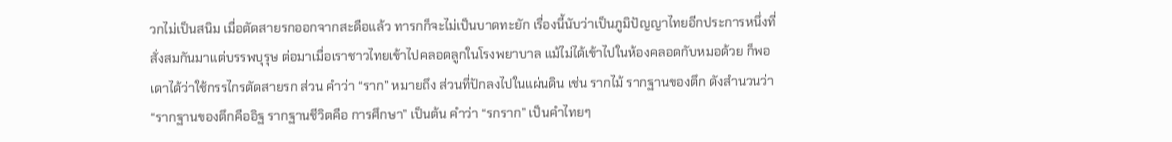วกไม่เป็นสนิม เมื่อตัดสายรกออกจากสะดือแล้ว ทารกก็จะไม่เป็นบาดทะยัก เรื่องนี้นับว่าเป็นภูมิปัญญาไทยอีกประการหนึ่งที่สั่งสมกันมาแต่บรรพบุรุษ ต่อมาเมื่อเราชาวไทยเข้าไปคลอดลูกในโรงพยาบาล แม้ไม่ได้เข้าไปในห้องคลอดกับหมอด้วย ก็พอเดาได้ว่าใช้กรรไกรตัดสายรก ส่วน คำว่า “ราก” หมายถึง ส่วนที่ปักลงไปในแผ่นดิน เช่น รากไม้ รากฐานของตึก ดังสำนวนว่า “รากฐานของตึกคืออิฐ รากฐานชีวิตคือ การศึกษา” เป็นต้น คำว่า “รกราก” เป็นคำไทยๆ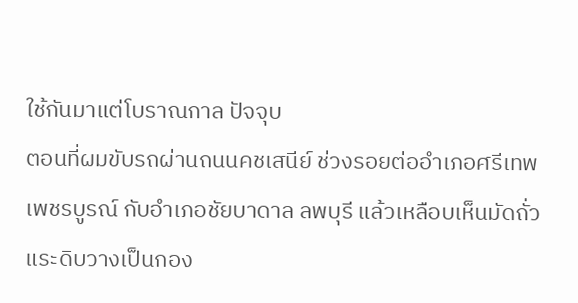ใช้กันมาแต่โบราณกาล ปัจจุบ
ตอนที่ผมขับรถผ่านถนนคชเสนีย์ ช่วงรอยต่ออำเภอศรีเทพ เพชรบูรณ์ กับอำเภอชัยบาดาล ลพบุรี แล้วเหลือบเห็นมัดถั่วแระดิบวางเป็นกอง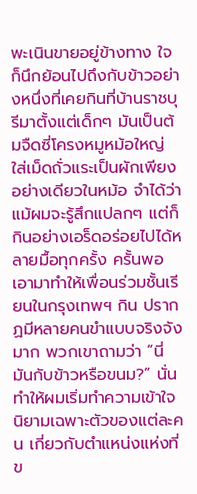พะเนินขายอยู่ข้างทาง ใจก็นึกย้อนไปถึงกับข้าวอย่างหนึ่งที่เคยกินที่บ้านราชบุรีมาตั้งแต่เด็กๆ มันเป็นต้มจืดซี่โครงหมูหม้อใหญ่ ใส่เม็ดถั่วแระเป็นผักเพียงอย่างเดียวในหม้อ จำได้ว่า แม้ผมจะรู้สึกแปลกๆ แต่ก็กินอย่างเอร็ดอร่อยไปได้หลายมื้อทุกครั้ง ครั้นพอเอามาทำให้เพื่อนร่วมชั้นเรียนในกรุงเทพฯ กิน ปรากฏมีหลายคนขำแบบจริงจังมาก พวกเขาถามว่า “นี่มันกับข้าวหรือขนม?” นั่นทำให้ผมเริ่มทำความเข้าใจนิยามเฉพาะตัวของแต่ละคน เกี่ยวกับตำแหน่งแห่งที่ข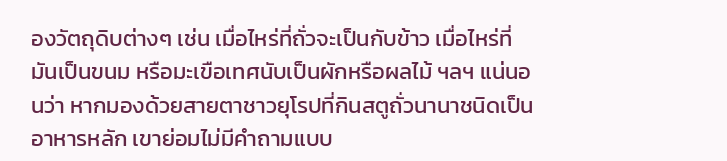องวัตถุดิบต่างๆ เช่น เมื่อไหร่ที่ถั่วจะเป็นกับข้าว เมื่อไหร่ที่มันเป็นขนม หรือมะเขือเทศนับเป็นผักหรือผลไม้ ฯลฯ แน่นอนว่า หากมองด้วยสายตาชาวยุโรปที่กินสตูถั่วนานาชนิดเป็นอาหารหลัก เขาย่อมไม่มีคำถามแบบ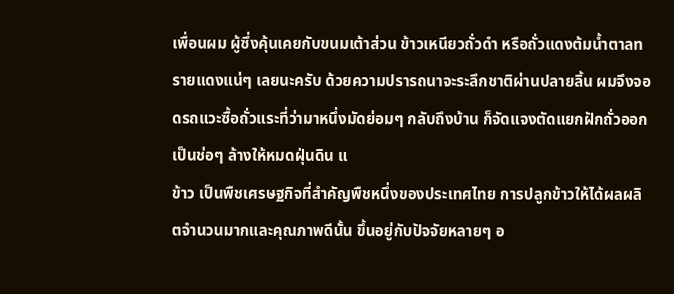เพื่อนผม ผู้ซึ่งคุ้นเคยกับขนมเต้าส่วน ข้าวเหนียวถั่วดำ หรือถั่วแดงต้มน้ำตาลทรายแดงแน่ๆ เลยนะครับ ด้วยความปรารถนาจะระลึกชาติผ่านปลายลิ้น ผมจึงจอดรถแวะซื้อถั่วแระที่ว่ามาหนึ่งมัดย่อมๆ กลับถึงบ้าน ก็จัดแจงตัดแยกฝักถั่วออกเป็นช่อๆ ล้างให้หมดฝุ่นดิน แ
ข้าว เป็นพืชเศรษฐกิจที่สำคัญพืชหนึ่งของประเทศไทย การปลูกข้าวให้ได้ผลผลิตจำนวนมากและคุณภาพดีนั้น ขึ้นอยู่กับปัจจัยหลายๆ อ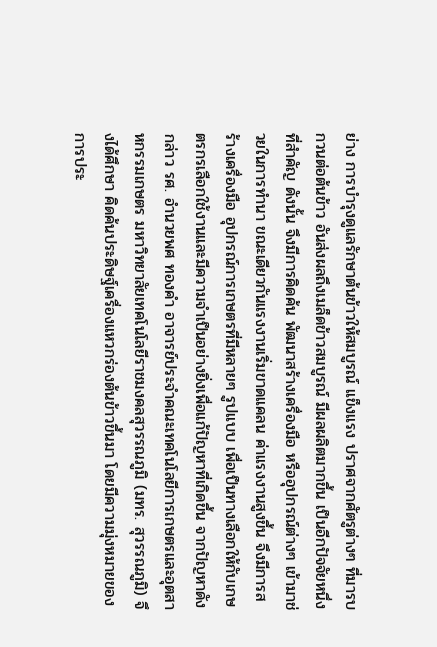ย่าง การบำรุงดูแลรักษาต้นข้าวให้สมบูรณ์ แข็งแรง ปราศจากศัตรูต่างๆ ที่มารบกวนต่อต้นข้าว อันส่งผลถึงเมล็ดข้าวสมบูรณ์ มีผลผลิตมากขึ้น เป็นอีกปัจจัยหนึ่งที่สำคัญ ดังนั้น จึงมีการคิดค้น พัฒนาสร้างเครื่องมือ หรืออุปกรณ์ต่างๆ เข้ามาช่วยในการทำนา ขณะเดียวกันแรงงานเริ่มขาดแคลน ค่าแรงงานสูงขึ้น จึงมีการสร้างเครื่องมือ อุปกรณ์การเกษตรที่มีหลายๆ รูปแบบ เพื่อเป็นทางเลือกให้กับเกษตรกรเลือกใช้งานและมีความจำเป็นอย่างยิ่งเพื่อแก้ปัญหาที่เกิดขึ้น จากปัญหาดังกล่าว รศ. อำนวยพศ ทองคำ อาจารย์ประจำคณะเทคโนโลยีการเกษตรและอุตสาหกรรมเกษตร มหาวิทยาลัยเทคโนโลยีราชมงคลสุวรรณภูมิ (มทร. สุวรรณภูมิ) จึงได้ศึกษา คิดค้นประดิษฐ์เครื่องแหวกร่องต้นข้าวขึ้นมา โดยมีความมุ่งหมายของการประ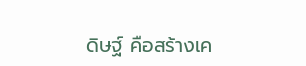ดิษฐ์ คือสร้างเค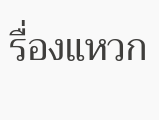รื่องแหวก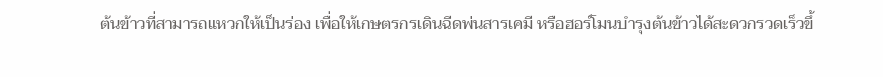ต้นข้าวที่สามารถแหวกให้เป็นร่อง เพื่อให้เกษตรกรเดินฉีดพ่นสารเคมี หรือฮอร์โมนบำรุงต้นข้าวได้สะดวกรวดเร็วขึ้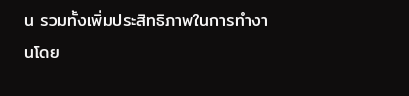น รวมทั้งเพิ่มประสิทธิภาพในการทำงานโดย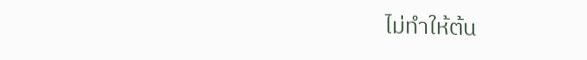ไม่ทำให้ต้น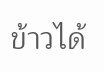ข้าวได้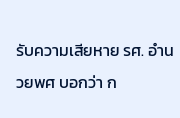รับความเสียหาย รศ. อำนวยพศ บอกว่า ก